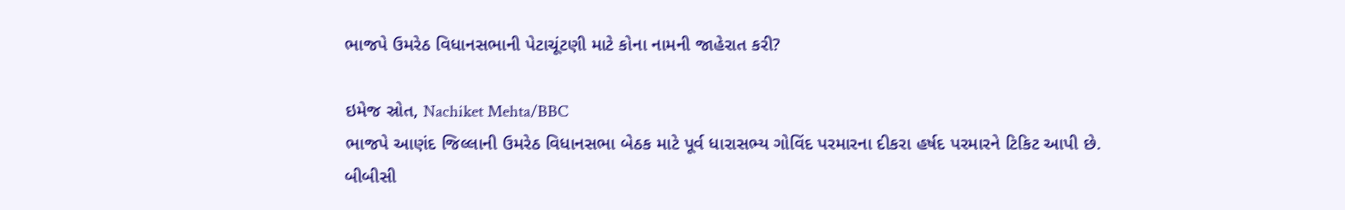ભાજપે ઉમરેઠ વિધાનસભાની પેટાચૂંટણી માટે કોના નામની જાહેરાત કરી?

ઇમેજ સ્રોત, Nachiket Mehta/BBC
ભાજપે આણંદ જિલ્લાની ઉમરેઠ વિધાનસભા બેઠક માટે પૂર્વ ધારાસભ્ય ગોવિંદ પરમારના દીકરા હર્ષદ પરમારને ટિકિટ આપી છે.
બીબીસી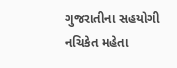ગુજરાતીના સહયોગી નચિકેત મહેતા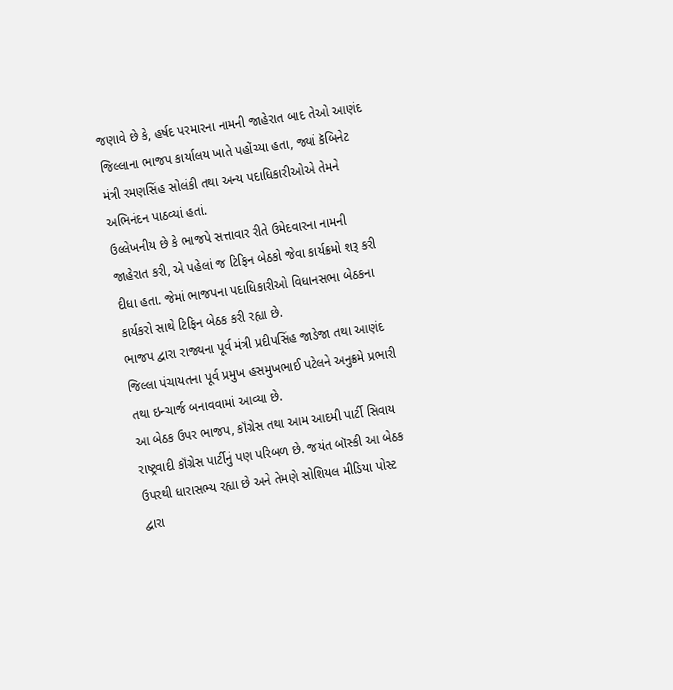જણાવે છે કે, હર્ષદ પરમારના નામની જાહેરાત બાદ તેઓ આણંદ જિલ્લાના ભાજપ કાર્યાલય ખાતે પહોંચ્યા હતા, જ્યાં કૅબિનેટ મંત્રી રમણસિંહ સોલંકી તથા અન્ય પદાધિકારીઓએ તેમને અભિનંદન પાઠવ્યાં હતાં.
ઉલ્લેખનીય છે કે ભાજપે સત્તાવાર રીતે ઉમેદવારના નામની જાહેરાત કરી, એ પહેલાં જ ટિફિન બેઠકો જેવા કાર્યક્રમો શરૂ કરી દીધા હતા. જેમાં ભાજપના પદાધિકારીઓ વિધાનસભા બેઠકના કાર્યકરો સાથે ટિફિન બેઠક કરી રહ્યા છે.
ભાજપ દ્વારા રાજ્યના પૂર્વ મંત્રી પ્રદીપસિંહ જાડેજા તથા આણંદ જિલ્લા પંચાયતના પૂર્વ પ્રમુખ હસમુખભાઈ પટેલને અનુક્રમે પ્રભારી તથા ઇન્ચાર્જ બનાવવામાં આવ્યા છે.
આ બેઠક ઉપર ભાજપ, કૉંગ્રેસ તથા આમ આદમી પાર્ટી સિવાય રાષ્ટ્રવાદી કૉંગ્રેસ પાર્ટીનું પણ પરિબળ છે. જયંત બૉસ્કી આ બેઠક ઉપરથી ધારાસભ્ય રહ્યા છે અને તેમણે સોશિયલ મીડિયા પોસ્ટ દ્વારા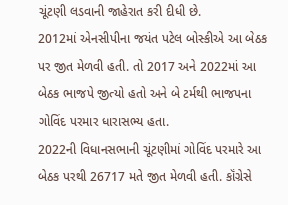ચૂંટણી લડવાની જાહેરાત કરી દીધી છે.
2012માં એનસીપીના જયંત પટેલ બોસ્કીએ આ બેઠક પર જીત મેળવી હતી. તો 2017 અને 2022માં આ બેઠક ભાજપે જીત્યો હતો અને બે ટર્મથી ભાજપના ગોવિંદ પરમાર ધારાસભ્ય હતા.
2022ની વિધાનસભાની ચૂંટણીમાં ગોવિંદ પરમારે આ બેઠક પરથી 26717 મતે જીત મેળવી હતી. કૉંગ્રેસે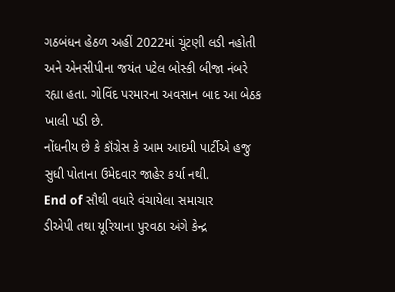ગઠબંધન હેઠળ અહીં 2022માં ચૂંટણી લડી નહોતી અને એનસીપીના જયંત પટેલ બોસ્કી બીજા નંબરે રહ્યા હતા. ગોવિંદ પરમારના અવસાન બાદ આ બેઠક ખાલી પડી છે.
નોંધનીય છે કે કૉંગ્રેસ કે આમ આદમી પાર્ટીએ હજુ સુધી પોતાના ઉમેદવાર જાહેર કર્યા નથી.
End of સૌથી વધારે વંચાયેલા સમાચાર
ડીએપી તથા યૂરિયાના પુરવઠા અંગે કેન્દ્ર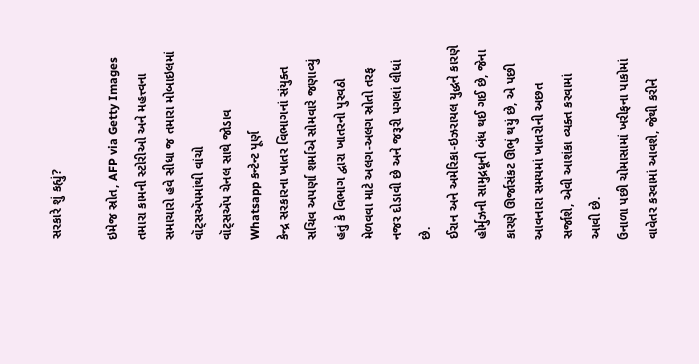સરકારે શું કહ્યું?

ઇમેજ સ્રોત, AFP via Getty Images
તમારા કામની સ્ટોરીઓ અને મહત્ત્વના સમાચારો હવે સીધા જ તમારા મોબાઇલમાં વૉટ્સઍપમાંથી વાંચો
વૉટ્સઍપ ચેનલ સાથે જોડાવ
Whatsapp કન્ટેન્ટ પૂર્ણ
કેન્દ્ર સરકારના ખાતર વિભાગનાં સંયુક્ત સચિવ અપર્ણા શર્માએ સોમવારે જણાવ્યું હતું કે વિભાગ દ્વારા ખાતરનો પુરવઠો મેળવવા માટે અલગ-અલગ સ્રોતો તરફ નજર દોડાવી છે અને જરૂરી પગલાં લીધાં છે.
ઈરાન અને અમેરિકા-ઇઝરાયલ યુદ્ધને કારણે હોર્મુઝની સામુદ્રધૂની બંધ થઈ ગઈ છે, જેના કારણે ઊર્જાસંકટ ઊભું થયું છે, એ પછી આવનારા સમયમાં ખાતરોની અછત સર્જાશે, એવી આશંકા વ્યક્ત કરવામાં આવી છે.
ઉનાળા પછી ચોમાસામાં ખરીફના પાકોમાં વાવેતર કરવામાં આવશે, જેથી કરીને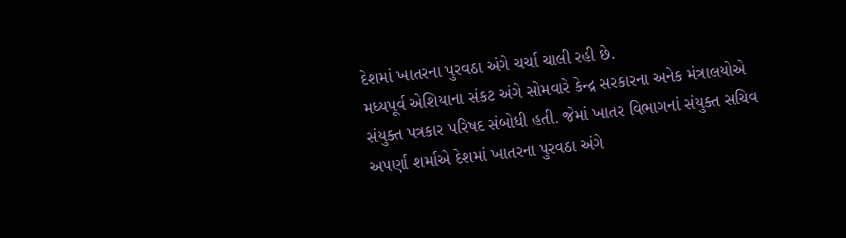દેશમાં ખાતરના પુરવઠા અંગે ચર્ચા ચાલી રહી છે.
મધ્યપૂર્વ એશિયાના સંકટ અંગે સોમવારે કેન્દ્ર સરકારના અનેક મંત્રાલયોએ સંયુક્ત પત્રકાર પરિષદ સંબોધી હતી. જેમાં ખાતર વિભાગનાં સંયુક્ત સચિવ અપર્ણા શર્માએ દેશમાં ખાતરના પુરવઠા અંગે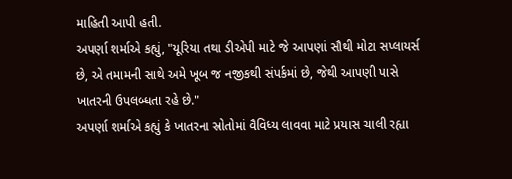માહિતી આપી હતી.
અપર્ણા શર્માએ કહ્યું, "યૂરિયા તથા ડીએપી માટે જે આપણાં સૌથી મોટા સપ્લાયર્સ છે, એ તમામની સાથે અમે ખૂબ જ નજીકથી સંપર્કમાં છે, જેથી આપણી પાસે ખાતરની ઉપલબ્ધતા રહે છે."
અપર્ણા શર્માએ કહ્યું કે ખાતરના સ્રોતોમાં વૈવિધ્ય લાવવા માટે પ્રયાસ ચાલી રહ્યા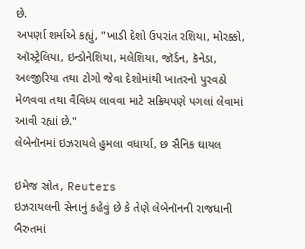છે.
અપર્ણા શર્માએ કહ્યું, "ખાડી દેશો ઉપરાંત રશિયા, મોરક્કો, ઑસ્ટ્રેલિયા, ઇન્ડોનેશિયા, મલેશિયા, જૉર્ડન, કૅનેડા, અલ્જીરિયા તથા ટોગો જેવા દેશોમાંથી ખાતરનો પુરવઠો મેળવવા તથા વૈવિધ્ય લાવવા માટે સક્રિયપણે પગલાં લેવામાં આવી રહ્યાં છે."
લેબેનૉનમાં ઇઝરાયલે હુમલા વધાર્યા, છ સૈનિક ઘાયલ

ઇમેજ સ્રોત, Reuters
ઇઝરાયલની સેનાનું કહેવું છે કે તેણે લેબેનૉનની રાજધાની બૈરુતમાં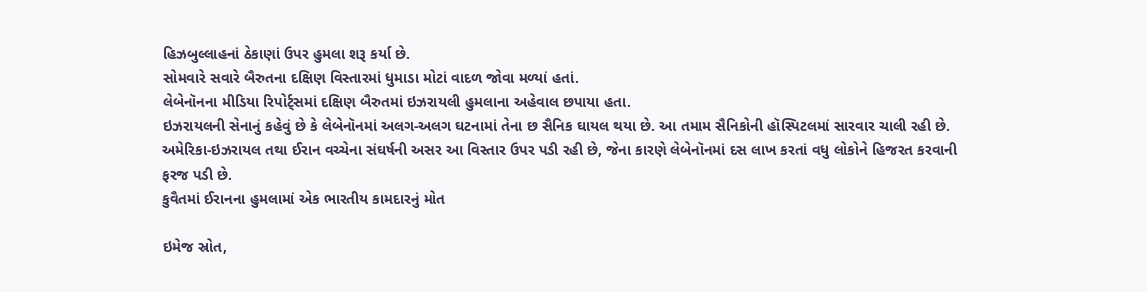હિઝબુલ્લાહનાં ઠેકાણાં ઉપર હુમલા શરૂ કર્યા છે.
સોમવારે સવારે બૈરુતના દક્ષિણ વિસ્તારમાં ધુમાડા મોટાં વાદળ જોવા મળ્યાં હતાં.
લેબેનૉનના મીડિયા રિપોર્ટ્સમાં દક્ષિણ બૈરુતમાં ઇઝરાયલી હુમલાના અહેવાલ છપાયા હતા.
ઇઝરાયલની સેનાનું કહેવું છે કે લેબેનૉનમાં અલગ-અલગ ઘટનામાં તેના છ સૈનિક ઘાયલ થયા છે. આ તમામ સૈનિકોની હૉસ્પિટલમાં સારવાર ચાલી રહી છે.
અમેરિકા-ઇઝરાયલ તથા ઈરાન વચ્ચેના સંઘર્ષની અસર આ વિસ્તાર ઉપર પડી રહી છે, જેના કારણે લેબેનૉનમાં દસ લાખ કરતાં વધુ લોકોને હિજરત કરવાની ફરજ પડી છે.
કુવૈતમાં ઈરાનના હુમલામાં એક ભારતીય કામદારનું મોત

ઇમેજ સ્રોત,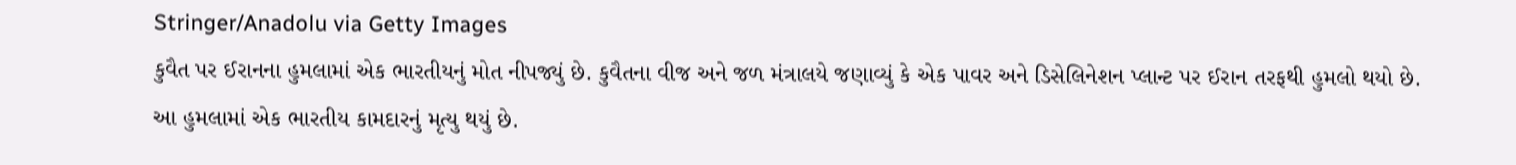Stringer/Anadolu via Getty Images
કુવૈત પર ઈરાનના હુમલામાં એક ભારતીયનું મોત નીપજ્યું છે. કુવૈતના વીજ અને જળ મંત્રાલયે જણાવ્યું કે એક પાવર અને ડિસેલિનેશન પ્લાન્ટ પર ઈરાન તરફથી હુમલો થયો છે.
આ હુમલામાં એક ભારતીય કામદારનું મૃત્યુ થયું છે.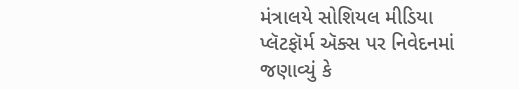મંત્રાલયે સોશિયલ મીડિયા પ્લૅટફૉર્મ ઍક્સ પર નિવેદનમાં જણાવ્યું કે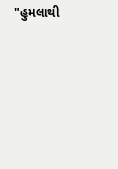"હુમલાથી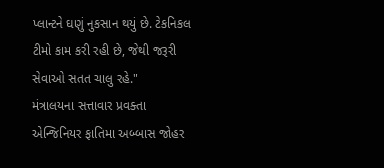પ્લાન્ટને ઘણું નુકસાન થયું છે. ટેકનિકલ ટીમો કામ કરી રહી છે, જેથી જરૂરી સેવાઓ સતત ચાલુ રહે."
મંત્રાલયના સત્તાવાર પ્રવક્તા એન્જિનિયર ફાતિમા અબ્બાસ જોહર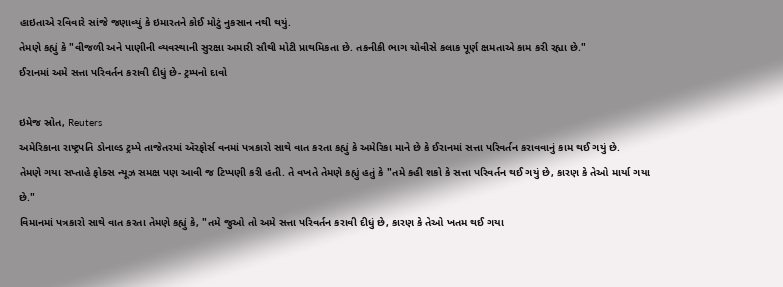હાઇતાએ રવિવારે સાંજે જણાવ્યું કે ઇમારતને કોઈ મોટું નુકસાન નથી થયું.
તેમણે કહ્યું કે "વીજળી અને પાણીની વ્યવસ્થાની સુરક્ષા અમારી સૌથી મોટી પ્રાથમિકતા છે. તકનીકી ભાગ ચોવીસે કલાક પૂર્ણ ક્ષમતાએ કામ કરી રહ્યા છે."
ઈરાનમાં અમે સત્તા પરિવર્તન કરાવી દીધું છે- ટ્રમ્પનો દાવો

ઇમેજ સ્રોત, Reuters
અમેરિકાના રાષ્ટ્રપતિ ડોનાલ્ડ ટ્રમ્પે તાજેતરમાં ઍરફોર્સ વનમાં પત્રકારો સાથે વાત કરતા કહ્યું કે અમેરિકા માને છે કે ઈરાનમાં સત્તા પરિવર્તન કરાવવાનું કામ થઈ ગયું છે.
તેમણે ગયા સપ્તાહે ફોક્સ ન્યૂઝ સમક્ષ પણ આવી જ ટિપ્પણી કરી હતી. તે વખતે તેમણે કહ્યું હતું કે "તમે કહી શકો કે સત્તા પરિવર્તન થઈ ગયું છે, કારણ કે તેઓ માર્યા ગયા છે."
વિમાનમાં પત્રકારો સાથે વાત કરતા તેમણે કહ્યું કે, "તમે જુઓ તો અમે સત્તા પરિવર્તન કરાવી દીધું છે, કારણ કે તેઓ ખતમ થઈ ગયા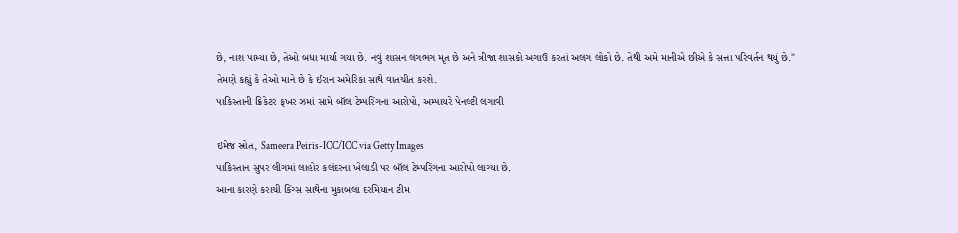છે, નાશ પામ્યા છે, તેઓ બધા માર્યા ગયા છે. નવું શાસન લગભગ મૃત છે અને ત્રીજા શાસકો અગાઉ કરતાં અલગ લોકો છે. તેથી અમે માનીએ છીએ કે સત્તા પરિવર્તન થયું છે."
તેમણે કહ્યું કે તેઓ માને છે કે ઈરાન અમેરિકા સાથે વાતચીત કરશે.
પાકિસ્તાની ક્રિકેટર ફખર ઝમાં સામે બૉલ ટેમ્પરિંગના આરોપો, અમ્પાયરે પેનલ્ટી લગાવી

ઇમેજ સ્રોત, Sameera Peiris-ICC/ICC via Getty Images
પાકિસ્તાન સુપર લીગમાં લાહોર કલંદરના ખેલાડી પર બૉલ ટેમ્પરિંગના આરોપો લાગ્યા છે.
આના કારણે કરાચી કિંગ્સ સાથેના મુકાબલા દરમિયાન ટીમ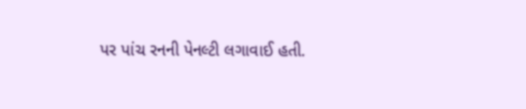પર પાંચ રનની પેનલ્ટી લગાવાઈ હતી.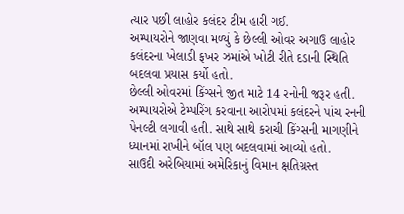ત્યાર પછી લાહોર કલંદર ટીમ હારી ગઈ.
અમ્પાયરોને જાણવા મળ્યું કે છેલ્લી ઓવર અગાઉ લાહોર કલંદરના ખેલાડી ફખર ઝમાંએ ખોટી રીતે દડાની સ્થિતિ બદલવા પ્રયાસ કર્યો હતો.
છેલ્લી ઓવરમાં કિંગ્સને જીત માટે 14 રનોની જરૂર હતી. અમ્પાયરોએ ટેમ્પરિંગ કરવાના આરોપમાં કલંદરને પાંચ રનની પેનલ્ટી લગાવી હતી. સાથે સાથે કરાચી કિંગ્સની માગણીને ધ્યાનમાં રાખીને બૉલ પણ બદલવામાં આવ્યો હતો.
સાઉદી અરેબિયામાં અમેરિકાનું વિમાન ક્ષતિગ્રસ્ત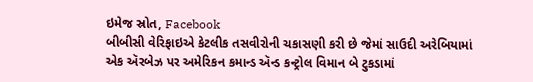ઇમેજ સ્રોત, Facebook
બીબીસી વેરિફાઇએ કેટલીક તસવીરોની ચકાસણી કરી છે જેમાં સાઉદી અરેબિયામાં એક ઍરબેઝ પર અમેરિકન કમાન્ડ ઍન્ડ કન્ટ્રોલ વિમાન બે ટુકડામાં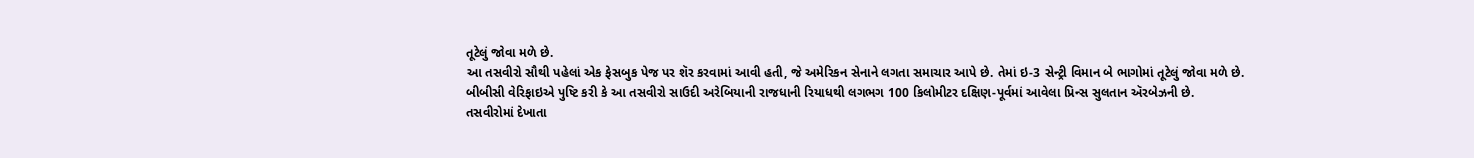તૂટેલું જોવા મળે છે.
આ તસવીરો સૌથી પહેલાં એક ફેસબુક પેજ પર શૅર કરવામાં આવી હતી, જે અમેરિકન સેનાને લગતા સમાચાર આપે છે. તેમાં ઇ-3 સેન્ટ્રી વિમાન બે ભાગોમાં તૂટેલું જોવા મળે છે.
બીબીસી વેરિફાઇએ પુષ્ટિ કરી કે આ તસવીરો સાઉદી અરેબિયાની રાજધાની રિયાધથી લગભગ 100 કિલોમીટર દક્ષિણ-પૂર્વમાં આવેલા પ્રિન્સ સુલતાન ઍરબેઝની છે.
તસવીરોમાં દેખાતા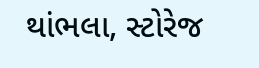થાંભલા, સ્ટોરેજ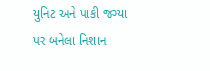યુનિટ અને પાકી જગ્યા પર બનેલા નિશાન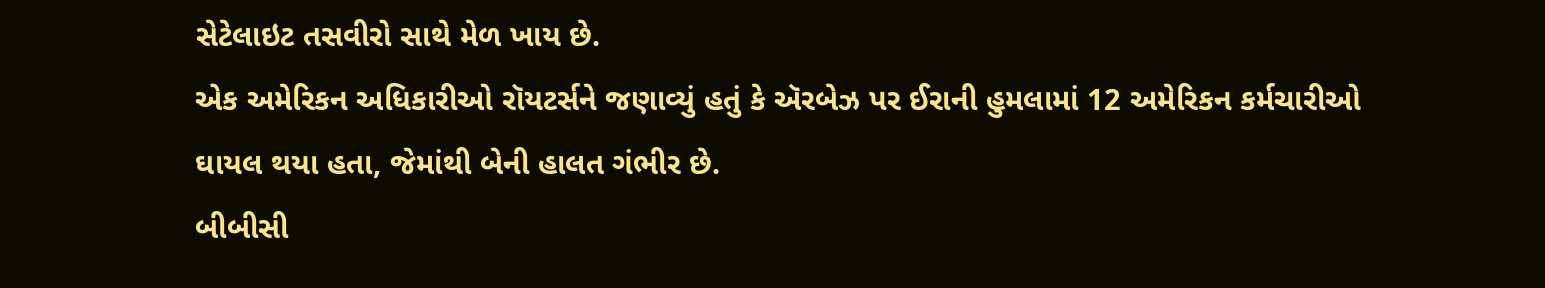સેટેલાઇટ તસવીરો સાથે મેળ ખાય છે.
એક અમેરિકન અધિકારીઓ રૉયટર્સને જણાવ્યું હતું કે ઍરબેઝ પર ઈરાની હુમલામાં 12 અમેરિકન કર્મચારીઓ ઘાયલ થયા હતા, જેમાંથી બેની હાલત ગંભીર છે.
બીબીસી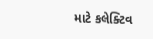માટે કલેક્ટિવ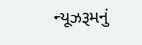ન્યૂઝરૂમનું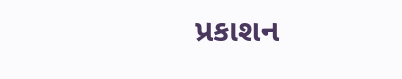પ્રકાશન